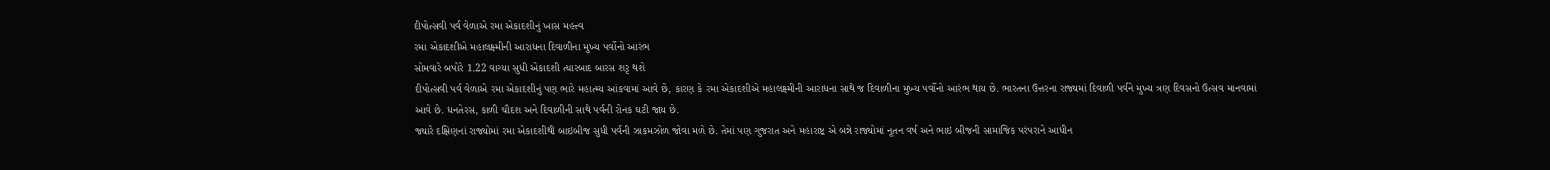દીપોત્સવી પર્વ વેળાએ રમા એકાદશીનું ખાસ મહત્ત્વ
રમા એકાદશીએ મહાલક્ષ્મીની આરાધના દિવાળીના મુખ્ય પર્વોનો આરંભ
સોમવારે બપોરે 1.22 વાગ્યા સુધી એકાદશી ત્યારબાદ બારસ શરૃ થશે
દીપોત્સવી પર્વ વેળાએ રમા એકાદશીનું પણ ભારે મહાત્મ્ય આંકવામાં આવે છે, કારણ કે રમા એકાદશીએ મહાલક્ષ્મીની આરાધના સાથે જ દિવાળીના મુખ્ય પર્વોનો આરંભ થાય છે. ભારતના ઉત્તરના રાજ્યમાં દિવાળી પર્વને મુખ્ય ત્રણ દિવસનો ઉત્સવ માનવામાં આવે છે. ધનતેરસ, કાળી ચૌદશ અને દિવાળીની સાથે પર્વની રોનક ઘટી જાય છે.
જ્યારે દક્ષિણનાં રાજ્યોમાં રમા એકાદશીથી બાઇબીજ સુધી પર્વની ઝાકમઝોળ જોવા મળે છે. તેમાં પણ ગુજરાત અને મહારાષ્ટ્ર એ બન્ને રાજ્યોમાં નૂતન વર્ષ અને ભાઇ બીજની સામાજિક પરંપરાને આધીન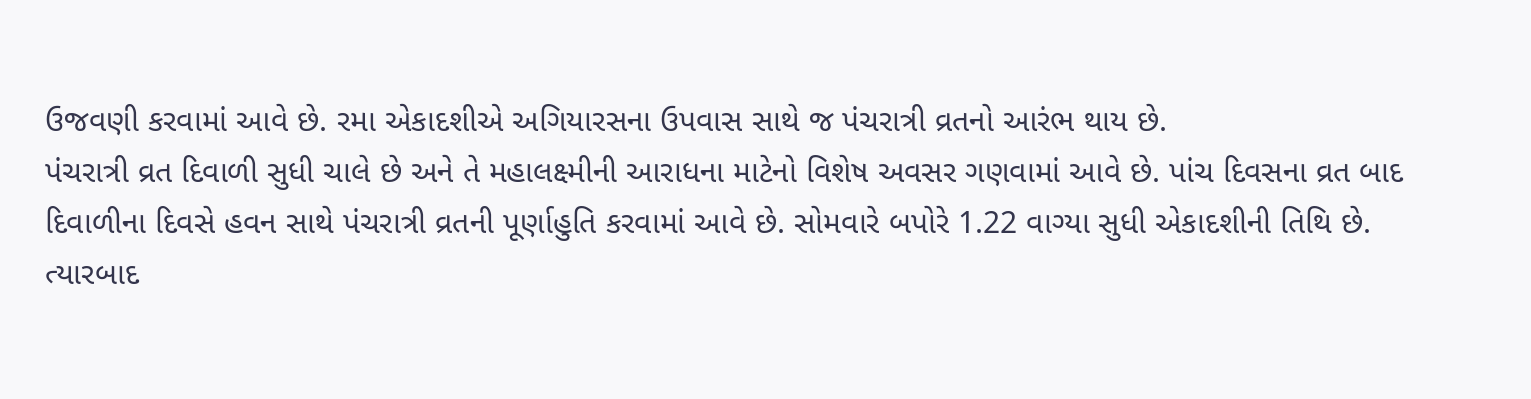ઉજવણી કરવામાં આવે છે. રમા એકાદશીએ અગિયારસના ઉપવાસ સાથે જ પંચરાત્રી વ્રતનો આરંભ થાય છે.
પંચરાત્રી વ્રત દિવાળી સુધી ચાલે છે અને તે મહાલક્ષ્મીની આરાધના માટેનો વિશેષ અવસર ગણવામાં આવે છે. પાંચ દિવસના વ્રત બાદ દિવાળીના દિવસે હવન સાથે પંચરાત્રી વ્રતની પૂર્ણાહુતિ કરવામાં આવે છે. સોમવારે બપોરે 1.22 વાગ્યા સુધી એકાદશીની તિથિ છે. ત્યારબાદ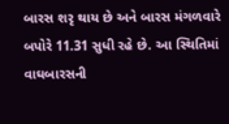બારસ શરૃ થાય છે અને બારસ મંગળવારે બપોરે 11.31 સુધી રહે છે. આ સ્થિતિમાં વાઘબારસની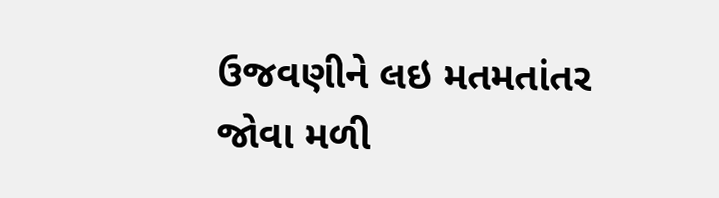ઉજવણીને લઇ મતમતાંતર જોવા મળી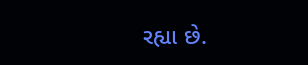રહ્યા છે.